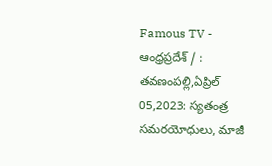Famous TV - ఆంధ్రప్రదేశ్ / : తవణంపల్లి,ఏప్రిల్ 05,2023: స్యతంత్ర సమరయోధులు, మాజీ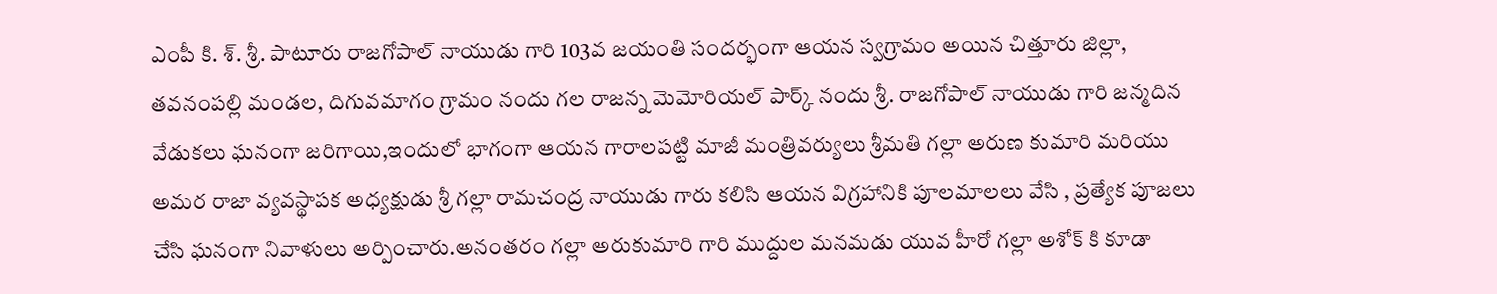ఎంపీ కి. శ్. శ్రీ. పాటూరు రాజగోపాల్ నాయుడు గారి 103వ జయంతి సందర్భంగా ఆయన స్వగ్రామం అయిన చిత్తూరు జిల్లా, తవనంపల్లి మండల, దిగువమాగం గ్రామం నందు గల రాజన్న మెమోరియల్ పార్క్ నందు శ్రీ. రాజగోపాల్ నాయుడు గారి జన్మదిన వేడుకలు ఘనంగా జరిగాయి,ఇందులో భాగంగా ఆయన గారాలపట్టి మాజీ మంత్రివర్యులు శ్రీమతి గల్లా అరుణ కుమారి మరియు అమర రాజా వ్యవస్థాపక అధ్యక్షుడు శ్రీ గల్లా రామచంద్ర నాయుడు గారు కలిసి ఆయన విగ్రహానికి పూలమాలలు వేసి , ప్రత్యేక పూజలు చేసి ఘనంగా నివాళులు అర్పించారు.అనంతరం గల్లా అరుకుమారి గారి ముద్దుల మనమడు యువ హీరో గల్లా అశోక్ కి కూడా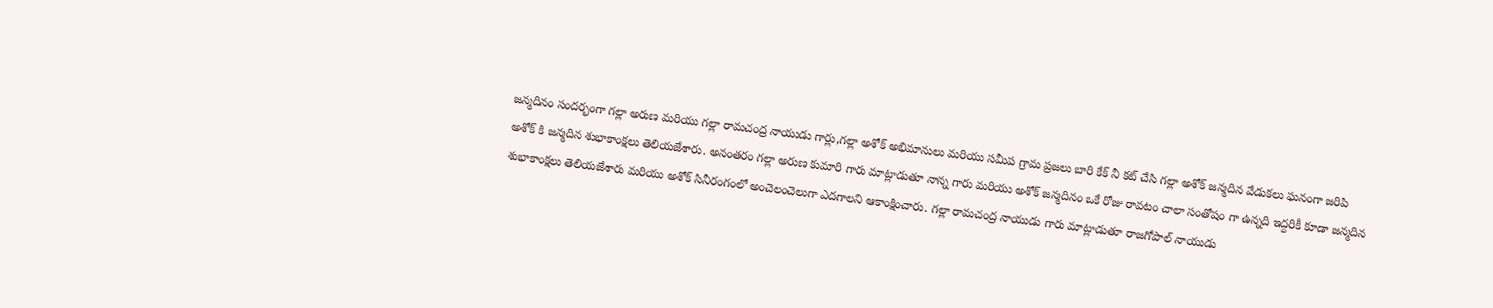జన్మదినం సందర్భంగా గల్లా అరుణ మరియు గల్లా రామచంద్ర నాయుడు గార్లు,గల్లా అశోక్ అభిమానులు మరియు సమీప గ్రామ ప్రజలు బారి కేక్ నీ కట్ చేసి గల్లా అశోక్ జన్మదిన వేడుకలు ఘనంగా జరిపి అశోక్ కి జన్మదిన శుభాకాంక్షలు తెలియజేశారు. అనంతరం గల్లా అరుణ కుమారి గారు మాట్లాడుతూ నాన్న గారు మరియు అశోక్ జన్మదినం ఒకే రోజు రావటం చాలా సంతోషం గా ఉన్నది ఇద్దరికీ కూడా జన్మదిన శుభాకాంక్షలు తెలియజేశారు మరియు అశోక్ సినీరంగంలో అంచెలంచెలుగా ఎదగాలని ఆకాంక్షించారు. గల్లా రామచంద్ర నాయుడు గారు మాట్లాడుతూ రాజగోపాల్ నాయుడు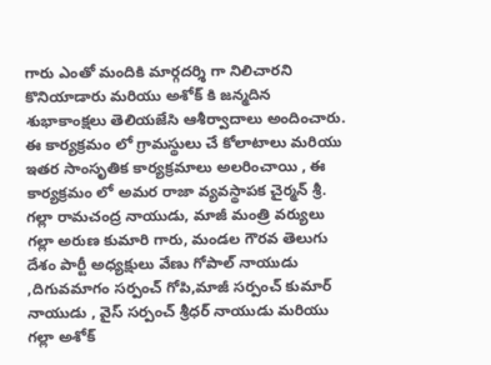గారు ఎంతో మందికి మార్గదర్శి గా నిలిచారని కొనియాడారు మరియు అశోక్ కి జన్మదిన శుభాకాంక్షలు తెలియజేసి ఆశీర్వాదాలు అందించారు. ఈ కార్యక్రమం లో గ్రామస్థులు చే కోలాటాలు మరియు ఇతర సాంసృతిక కార్యక్రమాలు అలరించాయి , ఈ కార్యక్రమం లో అమర రాజా వ్యవస్థాపక చైర్మన్ శ్రీ. గల్లా రామచంద్ర నాయుడు, మాజీ మంత్రి వర్యులు గల్లా అరుణ కుమారి గారు, మండల గౌరవ తెలుగు దేశం పార్టీ అధ్యక్షులు వేణు గోపాల్ నాయుడు ,దిగువమాగం సర్పంచ్ గోపి,మాజీ సర్పంచ్ కుమార్ నాయుడు , వైస్ సర్పంచ్ శ్రీధర్ నాయుడు మరియు గల్లా అశోక్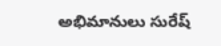అభిమానులు సురేష్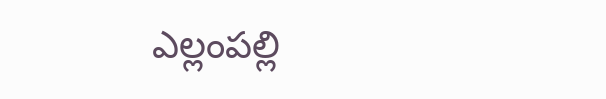ఎల్లంపల్లి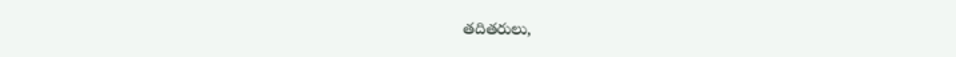తదితరులు,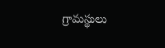గ్రామస్థులు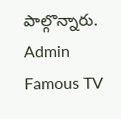పాల్గొన్నారు.
Admin
Famous TV